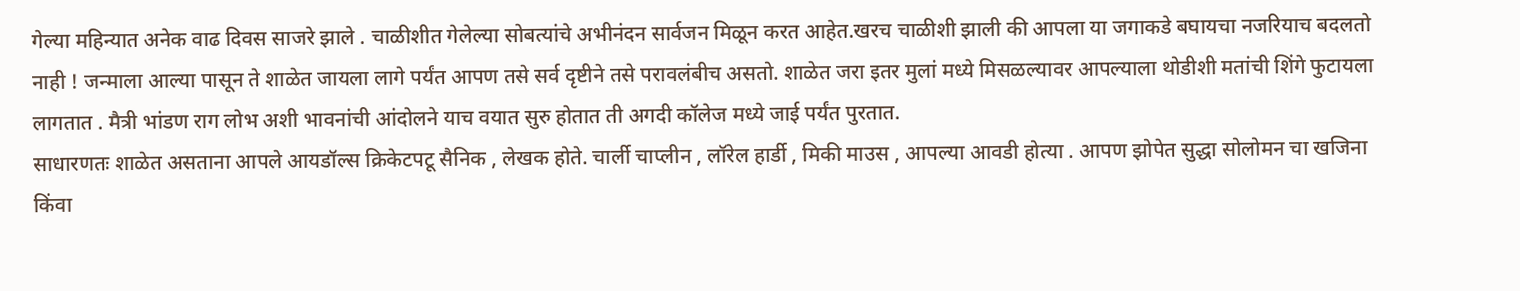गेल्या महिन्यात अनेक वाढ दिवस साजरे झाले . चाळीशीत गेलेल्या सोबत्यांचे अभीनंदन सार्वजन मिळून करत आहेत.खरच चाळीशी झाली की आपला या जगाकडे बघायचा नजरियाच बदलतो नाही ! जन्माला आल्या पासून ते शाळेत जायला लागे पर्यंत आपण तसे सर्व दृष्टीने तसे परावलंबीच असतो. शाळेत जरा इतर मुलां मध्ये मिसळल्यावर आपल्याला थोडीशी मतांची शिंगे फुटायला लागतात . मैत्री भांडण राग लोभ अशी भावनांची आंदोलने याच वयात सुरु होतात ती अगदी कॉलेज मध्ये जाई पर्यंत पुरतात.
साधारणतः शाळेत असताना आपले आयडॉल्स क्रिकेटपटू सैनिक , लेखक होते. चार्ली चाप्लीन , लॉरेल हार्डी , मिकी माउस , आपल्या आवडी होत्या . आपण झोपेत सुद्धा सोलोमन चा खजिना किंवा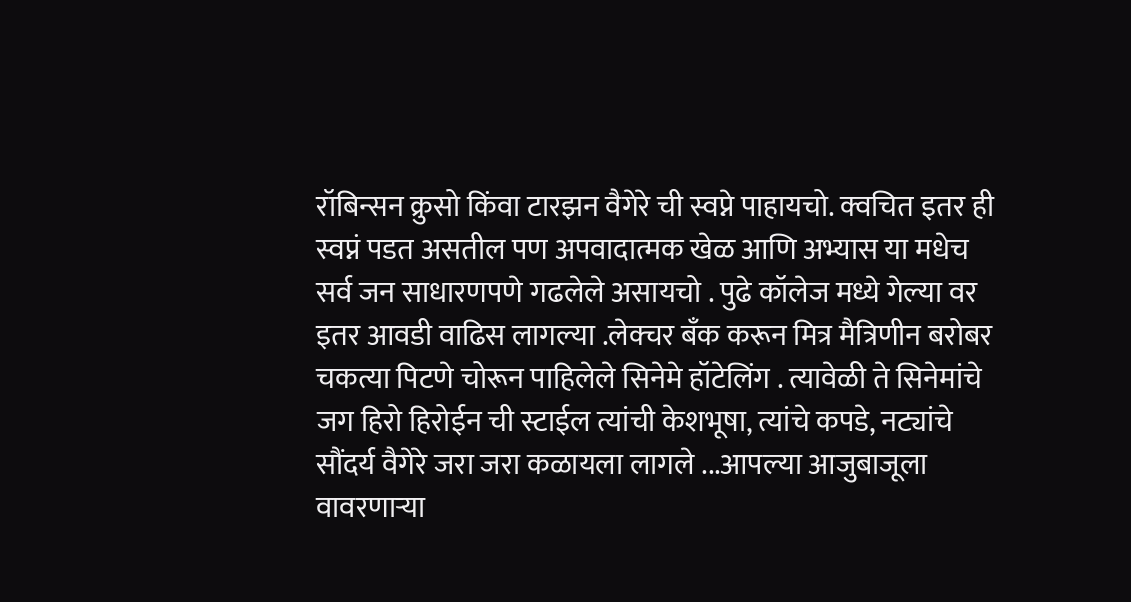रॉबिन्सन क्रुसो किंवा टारझन वैगेरे ची स्वप्ने पाहायचो. क्वचित इतर ही स्वप्नं पडत असतील पण अपवादात्मक खेळ आणि अभ्यास या मधेच सर्व जन साधारणपणे गढलेले असायचो . पुढे कॉलेज मध्ये गेल्या वर इतर आवडी वाढिस लागल्या .लेक्चर बँक करून मित्र मैत्रिणीन बरोबर चकत्या पिटणे चोरून पाहिलेले सिनेमे हॉटेलिंग . त्यावेळी ते सिनेमांचे जग हिरो हिरोईन ची स्टाईल त्यांची केशभूषा, त्यांचे कपडे, नट्यांचे सौंदर्य वैगेरे जरा जरा कळायला लागले ...आपल्या आजुबाजूला वावरणाऱ्या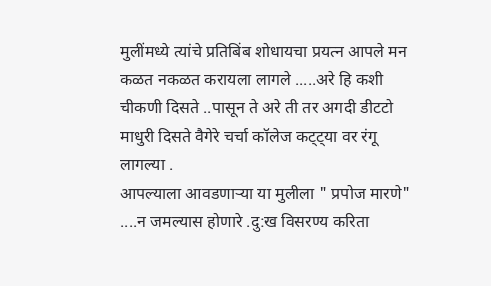मुलींमध्ये त्यांचे प्रतिबिंब शोधायचा प्रयत्न आपले मन कळत नकळत करायला लागले .....अरे हि कशी चीकणी दिसते ..पासून ते अरे ती तर अगदी डीटटो माधुरी दिसते वैगेरे चर्चा कॉलेज कट्ट्या वर रंगू लागल्या .
आपल्याला आवडणाऱ्या या मुलीला " प्रपोज मारणे" ....न जमल्यास होणारे .दु:ख विसरण्य करिता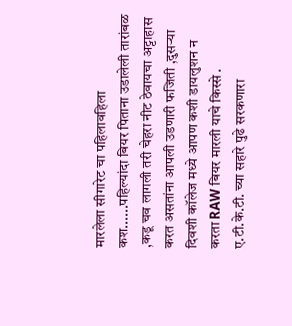मारलेला सीगारेट चा पहिलावहिला कश......पहिल्यांदा बियर पिताना उडालेली तारांबळ ,कडू चव लागली तरी चेहरा नीट ठेवायचा अट्टाहास करत असतांना आपली उडणारी फजिती ,दुसऱ्या दिवशी कॉलेज मध्ये आपण कशी डायलुशन न करता RAW बियर मारली याचे किस्से . ए.टी.के.टी. च्या सहारे पुढे सरकणारा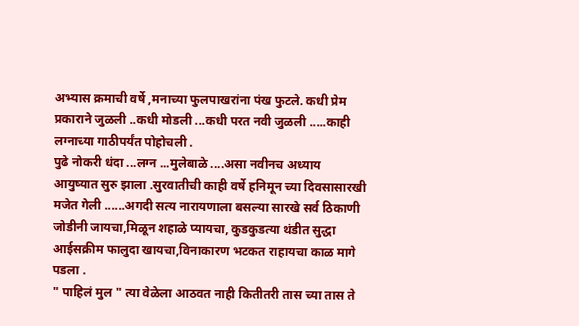अभ्यास क्रमाची वर्षे ,मनाच्या फुलपाखरांना पंख फुटले. कधी प्रेम प्रकाराने जुळली ..कधी मोडली ...कधी परत नवी जुळली .....काही लग्नाच्या गाठीपर्यंत पोहोचली .
पुढे नोकरी धंदा ...लग्न ...मुलेबाळे ....असा नवीनच अध्याय आयुष्यात सुरु झाला .सुरवातीची काही वर्षे हनिमून च्या दिवसासारखी मजेत गेली ......अगदी सत्य नारायणाला बसल्या सारखे सर्व ठिकाणी जोडीनी जायचा,मिळून शहाळे प्यायचा, कुडकुडत्या थंडीत सुद्धा आईसक्रीम फालुदा खायचा,विनाकारण भटकत राहायचा काळ मागे पडला .
" पाहिलं मुल " त्या वेळेला आठवत नाही कितीतरी तास च्या तास ते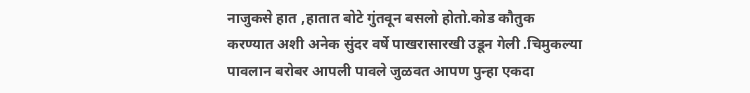नाजुकसे हात ,हातात बोटे गुंतवून बसलो होतो.कोड कौतुक करण्यात अशी अनेक सुंदर वर्षे पाखरासारखी उडून गेली .चिमुकल्या पावलान बरोबर आपली पावले जुळवत आपण पुन्हा एकदा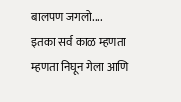बालपण जगलो....
इतका सर्व काळ म्हणता म्हणता निघून गेला आणि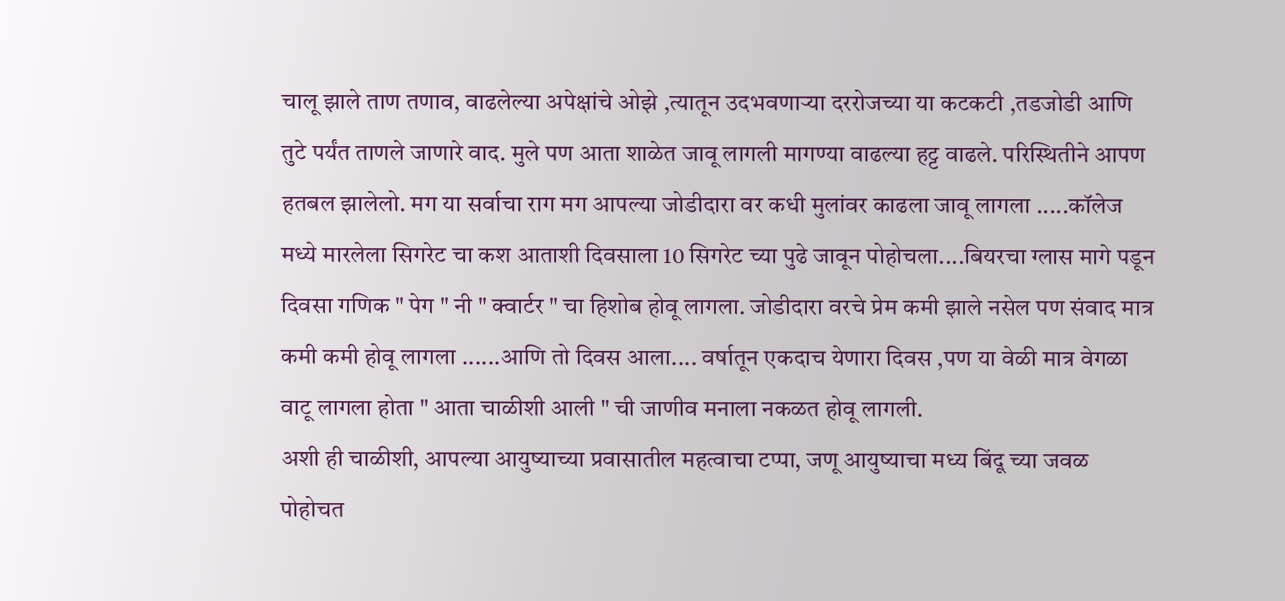चालू झाले ताण तणाव, वाढलेल्या अपेक्षांचे ओझे ,त्यातून उदभवणाऱ्या दररोजच्या या कटकटी ,तडजोडी आणि तुटे पर्यंत ताणले जाणारे वाद. मुले पण आता शाळेत जावू लागली मागण्या वाढल्या हट्ट वाढले. परिस्थितीने आपण हतबल झालेलो. मग या सर्वाचा राग मग आपल्या जोडीदारा वर कधी मुलांवर काढला जावू लागला .....कॉलेज मध्ये मारलेला सिगरेट चा कश आताशी दिवसाला 10 सिगरेट च्या पुढे जावून पोहोचला....बियरचा ग्लास मागे पडून दिवसा गणिक " पेग " नी " क्वार्टर " चा हिशोब होवू लागला. जोडीदारा वरचे प्रेम कमी झाले नसेल पण संवाद मात्र कमी कमी होवू लागला ......आणि तो दिवस आला.... वर्षातून एकदाच येणारा दिवस ,पण या वेळी मात्र वेगळा वाटू लागला होता " आता चाळीशी आली " ची जाणीव मनाला नकळत होवू लागली.
अशी ही चाळीशी, आपल्या आयुष्याच्या प्रवासातील महत्वाचा टप्पा, जणू आयुष्याचा मध्य बिंदू च्या जवळ पोहोचत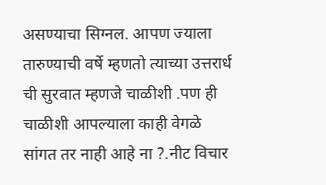असण्याचा सिग्नल. आपण ज्याला तारुण्याची वर्षे म्हणतो त्याच्या उत्तरार्ध ची सुरवात म्हणजे चाळीशी .पण ही चाळीशी आपल्याला काही वेगळे सांगत तर नाही आहे ना ?.नीट विचार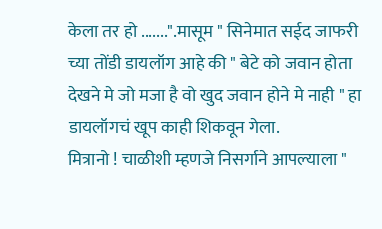केला तर हो .......".मासूम " सिनेमात सईद जाफरी च्या तोंडी डायलॉग आहे की " बेटे को जवान होता देखने मे जो मजा है वो खुद जवान होने मे नाही " हा डायलॉगचं खूप काही शिकवून गेला.
मित्रानो ! चाळीशी म्हणजे निसर्गाने आपल्याला "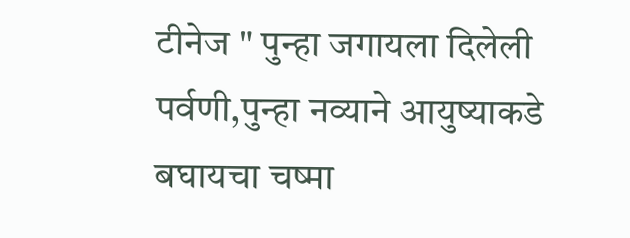टीनेज " पुन्हा जगायला दिलेली पर्वणी,पुन्हा नव्याने आयुष्याकडे बघायचा चष्मा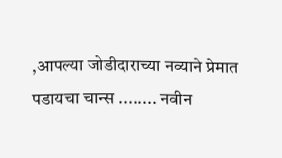,आपल्या जोडीदाराच्या नव्याने प्रेमात पडायचा चान्स ........ नवीन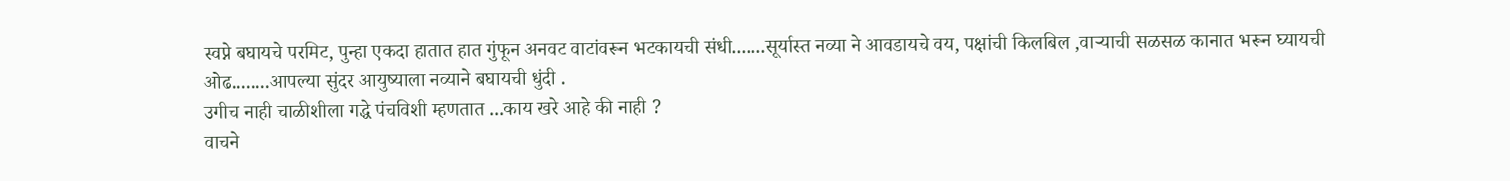स्वप्ने बघायचे परमिट, पुन्हा एकदा हातात हात गुंफून अनवट वाटांवरून भटकायची संधी.......सूर्यास्त नव्या ने आवडायचे वय, पक्षांची किलबिल ,वाऱ्याची सळसळ कानात भरून घ्यायची ओढ........आपल्या सुंदर आयुष्याला नव्याने बघायची धुंदी .
उगीच नाही चाळीशीला गद्धे पंचविशी म्हणतात ...काय खरे आहे की नाही ?
वाचने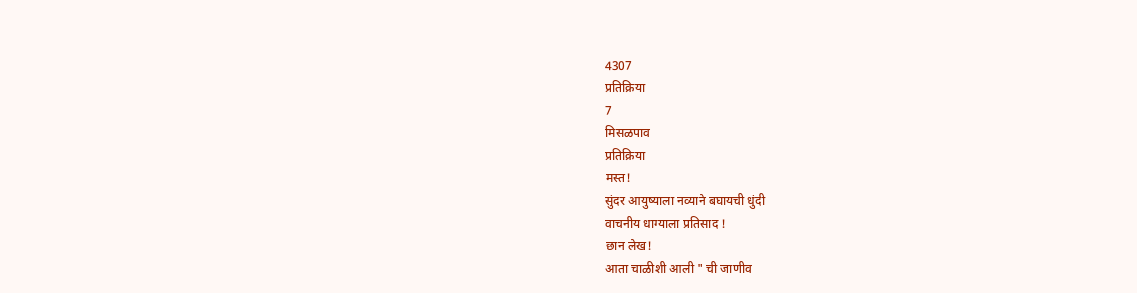4307
प्रतिक्रिया
7
मिसळपाव
प्रतिक्रिया
मस्त!
सुंदर आयुष्याला नव्याने बघायची धुंदी
वाचनीय धाग्याला प्रतिसाद !
छान लेख!
आता चाळीशी आली " ची जाणीव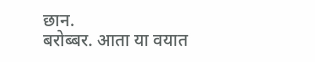छान.
बरोब्बर. आता या वयात